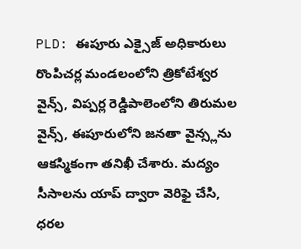PLD: ఈపూరు ఎక్సైజ్ అధికారులు రొంపిచర్ల మండలంలోని త్రికోటేశ్వర వైన్స్, విప్పర్ల రెడ్డిపాలెంలోని తిరుమల వైన్స్, ఈపూరులోని జనతా వైన్స్లను ఆకస్మికంగా తనిఖీ చేశారు. మద్యం సీసాలను యాప్ ద్వారా వెరిఫై చేసి, ధరల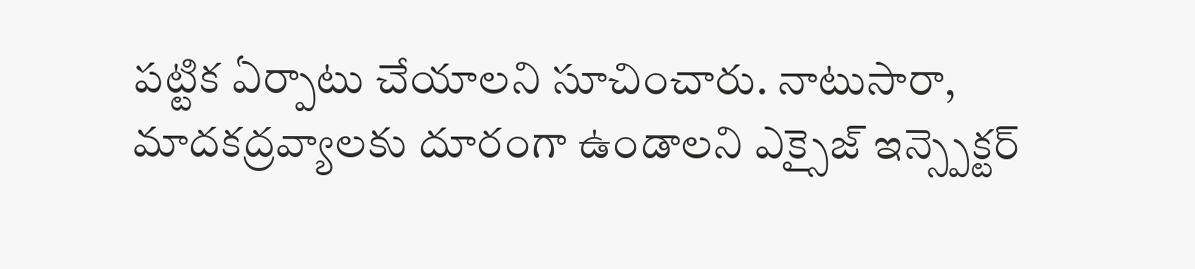పట్టిక ఏర్పాటు చేయాలని సూచించారు. నాటుసారా, మాదకద్రవ్యాలకు దూరంగా ఉండాలని ఎక్సైజ్ ఇన్స్పెక్టర్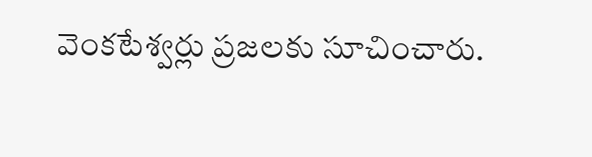వెంకటేశ్వర్లు ప్రజలకు సూచించారు.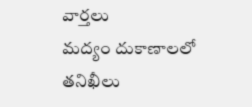వార్తలు
మద్యం దుకాణాలలో తనిఖీలు